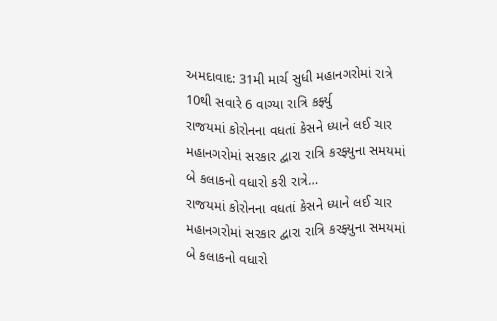અમદાવાદ: 31મી માર્ચ સુધી મહાનગરોમાં રાત્રે 10થી સવારે 6 વાગ્યા રાત્રિ કર્ફ્યુ
રાજયમાં કોરોનના વધતાં કેસને ધ્યાને લઈ ચાર મહાનગરોમાં સરકાર દ્વારા રાત્રિ કરફ્યુના સમયમાં બે કલાકનો વધારો કરી રાત્રે…
રાજયમાં કોરોનના વધતાં કેસને ધ્યાને લઈ ચાર મહાનગરોમાં સરકાર દ્વારા રાત્રિ કરફ્યુના સમયમાં બે કલાકનો વધારો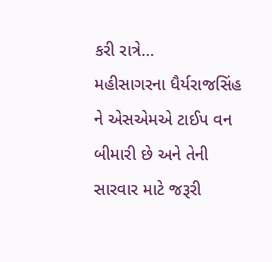કરી રાત્રે…
મહીસાગરના ધૈર્યરાજસિંહ ને એસએમએ ટાઈપ વન બીમારી છે અને તેની સારવાર માટે જરૂરી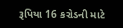રૂપિયા 16 કરોડની માટે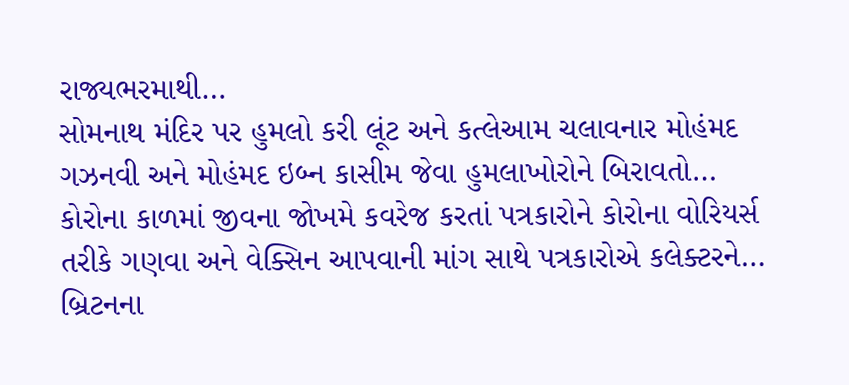રાજ્યભરમાથી…
સોમનાથ મંદિર પર હુમલો કરી લૂંટ અને કત્લેઆમ ચલાવનાર મોહંમદ ગઝનવી અને મોહંમદ ઇબ્ન કાસીમ જેવા હુમલાખોરોને બિરાવતો…
કોરોના કાળમાં જીવના જોખમે કવરેજ કરતાં પત્રકારોને કોરોના વોરિયર્સ તરીકે ગણવા અને વેક્સિન આપવાની માંગ સાથે પત્રકારોએ કલેક્ટરને…
બ્રિટનના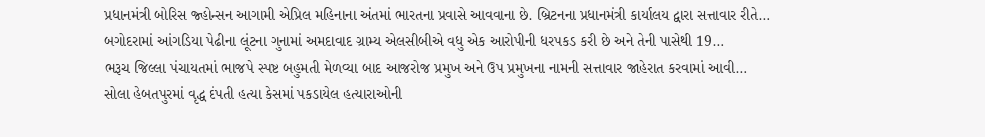પ્રધાનમંત્રી બોરિસ જ્હોન્સન આગામી એપ્રિલ મહિનાના અંતમાં ભારતના પ્રવાસે આવવાના છે. બ્રિટનના પ્રધાનમંત્રી કાર્યાલય દ્વારા સત્તાવાર રીતે…
બગોદરામાં આંગડિયા પેઢીના લૂંટના ગુનામાં અમદાવાદ ગ્રામ્ય એલસીબીએ વધુ એક આરોપીની ધરપકડ કરી છે અને તેની પાસેથી 19…
ભરૂચ જિલ્લા પંચાયતમાં ભાજપે સ્પષ્ટ બહુમતી મેળવ્યા બાદ આજરોજ પ્રમુખ અને ઉપ પ્રમુખના નામની સત્તાવાર જાહેરાત કરવામાં આવી…
સોલા હેબતપુરમાં વૃદ્ધ દંપતી હત્યા કેસમાં પકડાયેલ હત્યારાઓની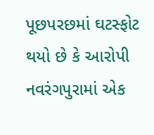પૂછપરછમાં ઘટસ્ફોટ થયો છે કે આરોપી નવરંગપુરામાં એક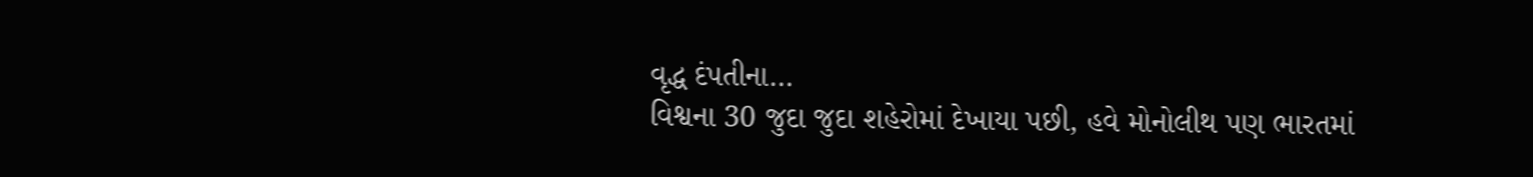વૃદ્ધ દંપતીના…
વિશ્વના 30 જુદા જુદા શહેરોમાં દેખાયા પછી, હવે મોનોલીથ પણ ભારતમાં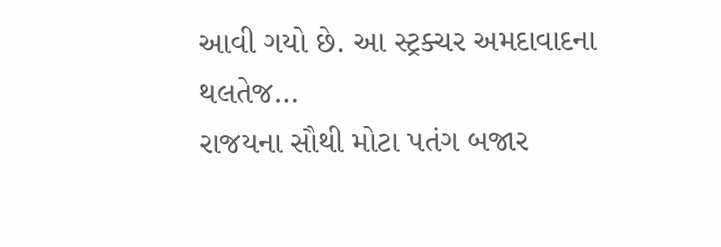આવી ગયો છે. આ સ્ટ્રક્ચર અમદાવાદના થલતેજ…
રાજયના સૌથી મોટા પતંગ બજાર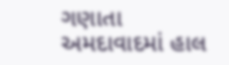ગણાતા અમદાવાદમાં હાલ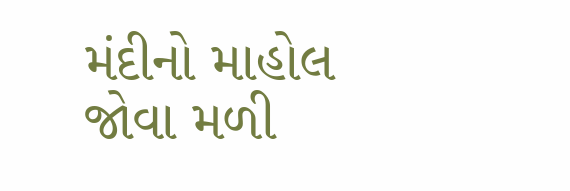મંદીનો માહોલ જોવા મળી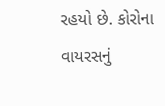રહયો છે. કોરોના વાયરસનું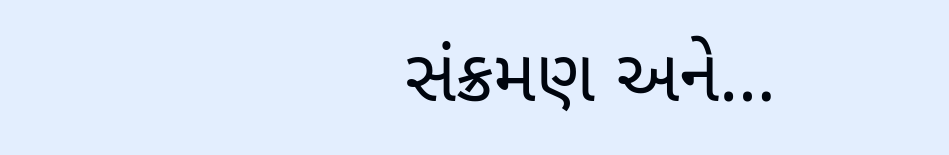સંક્રમણ અને…